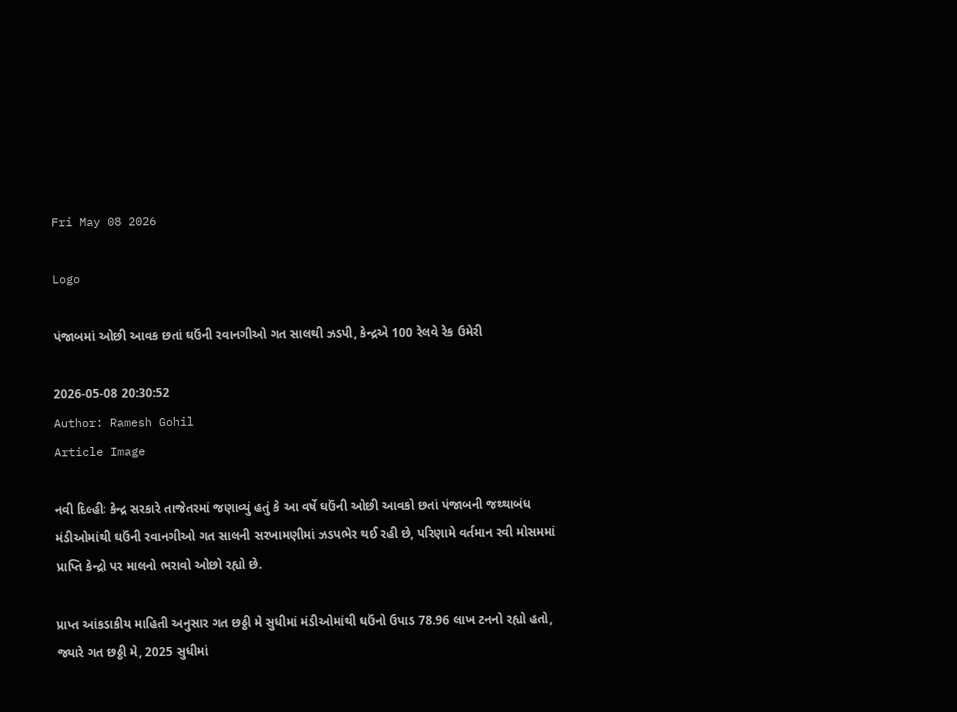Fri May 08 2026

Logo

પંજાબમાં ઓછી આવક છતાં ઘઉંની રવાનગીઓ ગત સાલથી ઝડપી, કેન્દ્રએ 100 રેલવે રેક ઉમેરી

2026-05-08 20:30:52
Author: Ramesh Gohil
Article Image

નવી દિલ્હીઃ કેન્દ્ર સરકારે તાજેતરમાં જણાવ્યું હતું કે આ વર્ષે ઘઉંની ઓછી આવકો છતાં પંજાબની જથ્થાબંધ મંડીઓમાંથી ઘઉંની રવાનગીઓ ગત સાલની સરખામણીમાં ઝડપભેર થઈ રહી છે, પરિણામે વર્તમાન રવી મોસમમાં પ્રાપ્તિ કેન્દ્રો પર માલનો ભરાવો ઓછો રહ્યો છે.

પ્રાપ્ત આંકડાકીય માહિતી અનુસાર ગત છઠ્ઠી મે સુધીમાં મંડીઓમાંથી ઘઉંનો ઉપાડ 78.96 લાખ ટનનો રહ્યો હતો, જ્યારે ગત છઠ્ઠી મે, 2025 સુધીમાં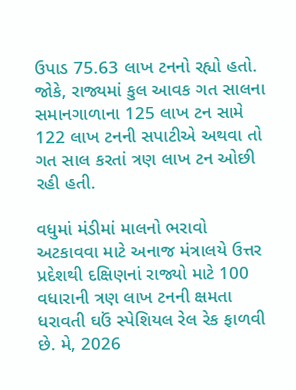ઉપાડ 75.63 લાખ ટનનો રહ્યો હતો. જોકે, રાજ્યમાં કુલ આવક ગત સાલના સમાનગાળાના 125 લાખ ટન સામે 122 લાખ ટનની સપાટીએ અથવા તો ગત સાલ કરતાં ત્રણ લાખ ટન ઓછી રહી હતી.

વધુમાં મંડીમાં માલનો ભરાવો અટકાવવા માટે અનાજ મંત્રાલયે ઉત્તર પ્રદેશથી દક્ષિણનાં રાજ્યો માટે 100 વધારાની ત્રણ લાખ ટનની ક્ષમતા ધરાવતી ઘઉં સ્પેશિયલ રેલ રેક ફાળવી છે. મે, 2026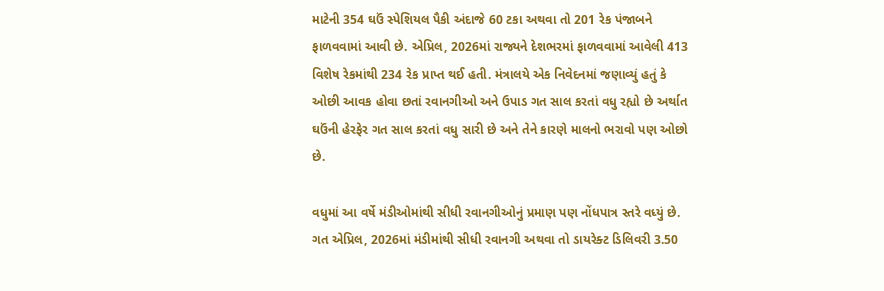માટેની 354 ઘઉં સ્પેશિયલ પૈકી અંદાજે 60 ટકા અથવા તો 201 રેક પંજાબને ફાળવવામાં આવી છે. એપ્રિલ, 2026માં રાજ્યને દેશભરમાં ફાળવવામાં આવેલી 413 વિશેષ રેકમાંથી 234 રેક પ્રાપ્ત થઈ હતી. મંત્રાલયે એક નિવેદનમાં જણાવ્યું હતું કે ઓછી આવક હોવા છતાં રવાનગીઓ અને ઉપાડ ગત સાલ કરતાં વધુ રહ્યો છે અર્થાત ઘઉંની હેરફેર ગત સાલ કરતાં વધુ સારી છે અને તેને કારણે માલનો ભરાવો પણ ઓછો છે.

વધુમાં આ વર્ષે મંડીઓમાંથી સીધી રવાનગીઓનું પ્રમાણ પણ નોંધપાત્ર સ્તરે વધ્યું છે. ગત એપ્રિલ, 2026માં મંડીમાંથી સીધી રવાનગી અથવા તો ડાયરેક્ટ ડિલિવરી 3.50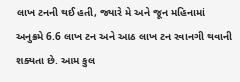લાખ ટનની થઈ હતી, જ્યારે મે અને જૂન મહિનામાં અનુક્રમે 6.6 લાખ ટન અને આઠ લાખ ટન રવાનગી થવાની શક્યતા છે. આમ કુલ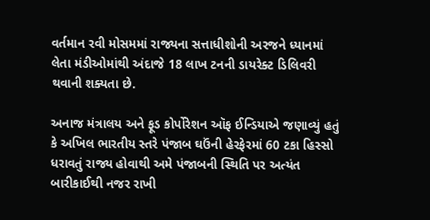વર્તમાન રવી મોસમમાં રાજ્યના સત્તાધીશોની અરજને ધ્યાનમાં લેતા મંડીઓમાંથી અંદાજે 18 લાખ ટનની ડાયરેક્ટ ડિલિવરી થવાની શક્યતા છે.

અનાજ મંત્રાલય અને ફૂડ કોર્પોરેશન ઑફ ઈન્ડિયાએ જણાવ્યું હતું કે અખિલ ભારતીય સ્તરે પંજાબ ઘઉંની હેરફેરમાં 60 ટકા હિસ્સો ધરાવતું રાજ્ય હોવાથી અમે પંજાબની સ્થિતિ પર અત્યંત બારીકાઈથી નજર રાખી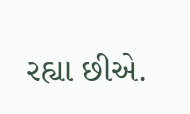રહ્યા છીએ.